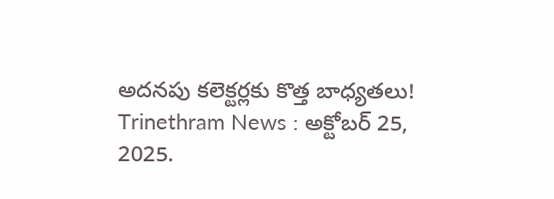అదనపు కలెక్టర్లకు కొత్త బాధ్యతలు!
Trinethram News : అక్టోబర్ 25, 2025.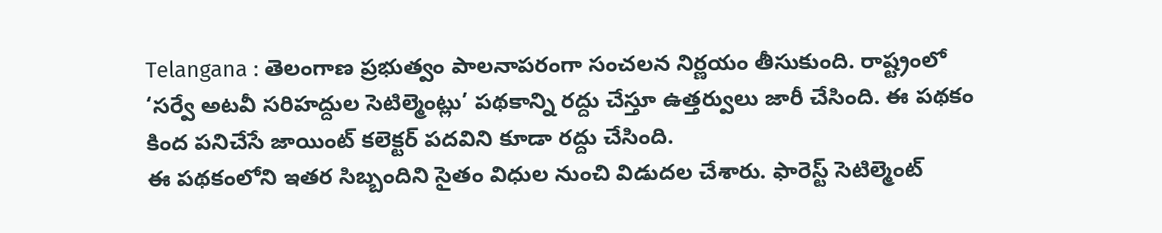Telangana : తెలంగాణ ప్రభుత్వం పాలనాపరంగా సంచలన నిర్ణయం తీసుకుంది. రాష్ట్రంలో ‘సర్వే అటవీ సరిహద్దుల సెటిల్మెంట్లు’ పథకాన్ని రద్దు చేస్తూ ఉత్తర్వులు జారీ చేసింది. ఈ పథకం కింద పనిచేసే జాయింట్ కలెక్టర్ పదవిని కూడా రద్దు చేసింది.
ఈ పథకంలోని ఇతర సిబ్బందిని సైతం విధుల నుంచి విడుదల చేశారు. ఫారెస్ట్ సెటిల్మెంట్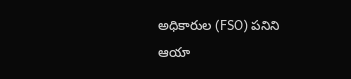అధికారుల (FSO) పనిని ఆయా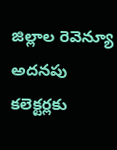జిల్లాల రెవెన్యూ అదనపు కలెక్టర్లకు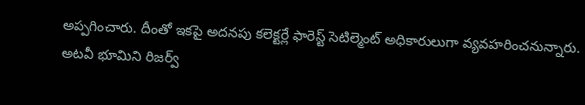అప్పగించారు. దీంతో ఇకపై అదనపు కలెక్టర్లే ఫారెస్ట్ సెటిల్మెంట్ అధికారులుగా వ్యవహరించనున్నారు.
అటవీ భూమిని రిజర్వ్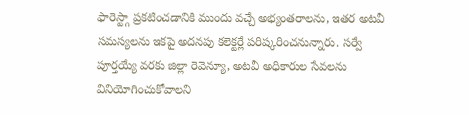ఫారెస్ట్గా ప్రకటించడానికి ముందు వచ్చే అభ్యంతరాలను, ఇతర అటవీ సమస్యలను ఇకపై అదనపు కలెక్టర్లే పరిష్కరించనున్నారు. సర్వే పూర్తయ్యే వరకు జిల్లా రెవెన్యూ, అటవీ అధికారుల సేవలను వినియోగించుకోవాలని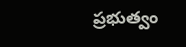ప్రభుత్వం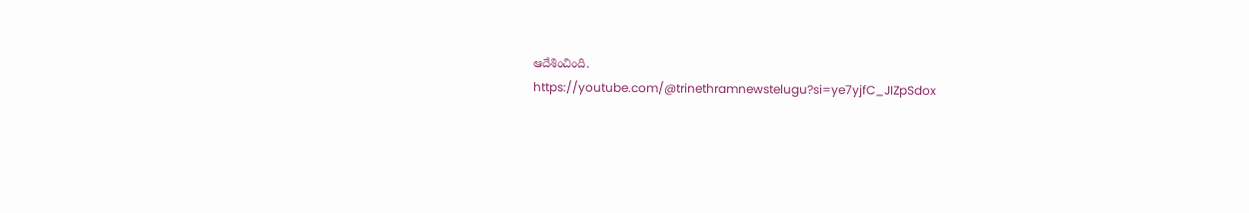ఆదేశించింది.
https://youtube.com/@trinethramnewstelugu?si=ye7yjfC_JIZpSdox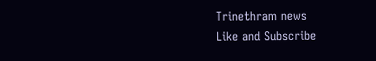Trinethram news
Like and Subscribe